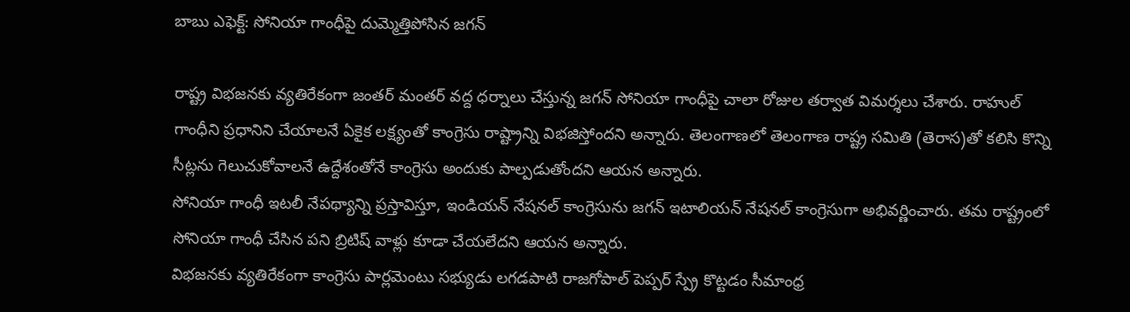బాబు ఎఫెక్ట్: సోనియా గాంధీపై దుమ్మెత్తిపోసిన జగన్

రాష్ట్ర విభజనకు వ్యతిరేకంగా జంతర్ మంతర్ వద్ద ధర్నాలు చేస్తున్న జగన్ సోనియా గాంధీపై చాలా రోజుల తర్వాత విమర్శలు చేశారు. రాహుల్ గాంధీని ప్రధానిని చేయాలనే ఏకైక లక్ష్యంతో కాంగ్రెసు రాష్ట్రాన్ని విభజిస్తోందని అన్నారు. తెలంగాణలో తెలంగాణ రాష్ట్ర సమితి (తెరాస)తో కలిసి కొన్ని సీట్లను గెలుచుకోవాలనే ఉద్దేశంతోనే కాంగ్రెసు అందుకు పాల్పడుతోందని ఆయన అన్నారు.
సోనియా గాంధీ ఇటలీ నేపథ్యాన్ని ప్రస్తావిస్తూ, ఇండియన్ నేషనల్ కాంగ్రెసును జగన్ ఇటాలియన్ నేషనల్ కాంగ్రెసుగా అభివర్ణించారు. తమ రాష్ట్రంలో సోనియా గాంధీ చేసిన పని బ్రిటిష్ వాళ్లు కూడా చేయలేదని ఆయన అన్నారు.
విభజనకు వ్యతిరేకంగా కాంగ్రెసు పార్లమెంటు సభ్యుడు లగడపాటి రాజగోపాల్ పెప్పర్ స్ప్రే కొట్టడం సీమాంధ్ర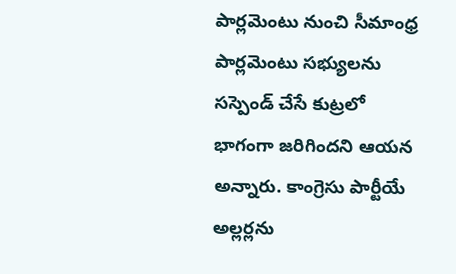పార్లమెంటు నుంచి సీమాంధ్ర పార్లమెంటు సభ్యులను సస్పెండ్ చేసే కుట్రలో భాగంగా జరిగిందని ఆయన అన్నారు. కాంగ్రెసు పార్టీయే అల్లర్లను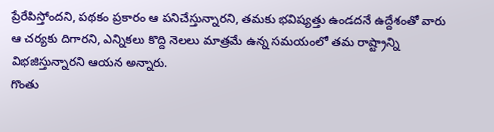ప్రేరేపిస్తోందని, పథకం ప్రకారం ఆ పనిచేస్తున్నారని, తమకు భవిష్యత్తు ఉండదనే ఉద్దేశంతో వారు ఆ చర్యకు దిగారని, ఎన్నికలు కొద్ది నెలలు మాత్రమే ఉన్న సమయంలో తమ రాష్ట్రాన్ని విభజిస్తున్నారని ఆయన అన్నారు.
గొంతు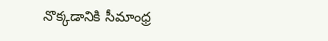నొక్కడానికి సీమాంధ్ర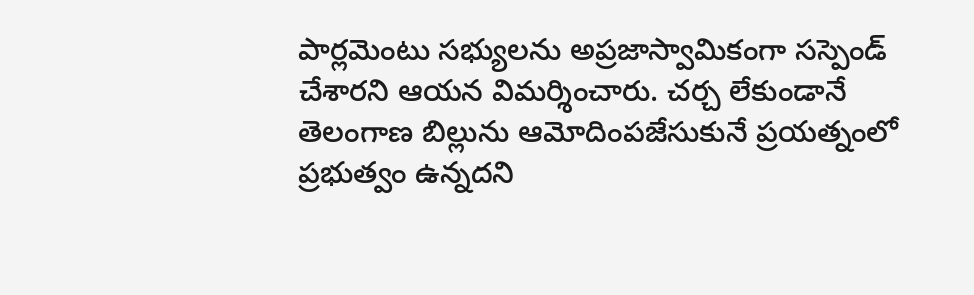పార్లమెంటు సభ్యులను అప్రజాస్వామికంగా సస్పెండ్ చేశారని ఆయన విమర్శించారు. చర్చ లేకుండానే తెలంగాణ బిల్లును ఆమోదింపజేసుకునే ప్రయత్నంలో ప్రభుత్వం ఉన్నదని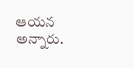ఆయన అన్నారు.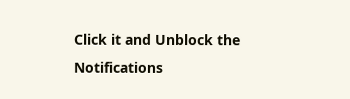Click it and Unblock the Notifications